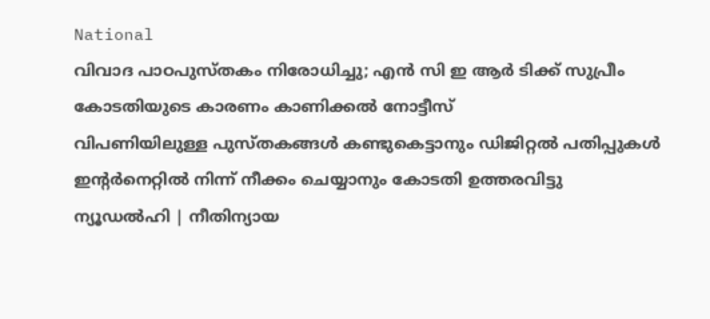National
വിവാദ പാഠപുസ്തകം നിരോധിച്ചു; എൻ സി ഇ ആർ ടിക്ക് സുപ്രീം കോടതിയുടെ കാരണം കാണിക്കൽ നോട്ടീസ്
വിപണിയിലുള്ള പുസ്തകങ്ങൾ കണ്ടുകെട്ടാനും ഡിജിറ്റൽ പതിപ്പുകൾ ഇന്റർനെറ്റിൽ നിന്ന് നീക്കം ചെയ്യാനും കോടതി ഉത്തരവിട്ടു
ന്യൂഡൽഹി | നീതിന്യായ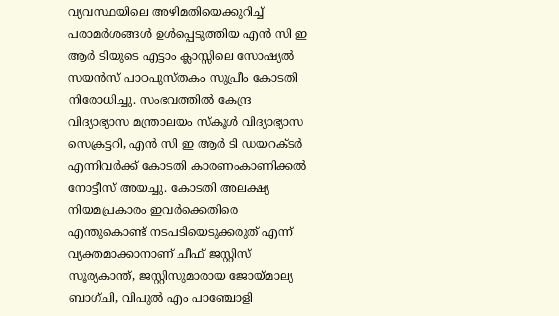വ്യവസ്ഥയിലെ അഴിമതിയെക്കുറിച്ച് പരാമർശങ്ങൾ ഉൾപ്പെടുത്തിയ എൻ സി ഇ ആർ ടിയുടെ എട്ടാം ക്ലാസ്സിലെ സോഷ്യൽ സയൻസ് പാഠപുസ്തകം സുപ്രീം കോടതി നിരോധിച്ചു. സംഭവത്തിൽ കേന്ദ്ര വിദ്യാഭ്യാസ മന്ത്രാലയം സ്കൂൾ വിദ്യാഭ്യാസ സെക്രട്ടറി, എൻ സി ഇ ആർ ടി ഡയറക്ടർ എന്നിവർക്ക് കോടതി കാരണംകാണിക്കൽ നോട്ടീസ് അയച്ചു. കോടതി അലക്ഷ്യ നിയമപ്രകാരം ഇവർക്കെതിരെ എന്തുകൊണ്ട് നടപടിയെടുക്കരുത് എന്ന് വ്യക്തമാക്കാനാണ് ചീഫ് ജസ്റ്റിസ് സൂര്യകാന്ത്, ജസ്റ്റിസുമാരായ ജോയ്മാല്യ ബാഗ്ചി, വിപുൽ എം പാഞ്ചോളി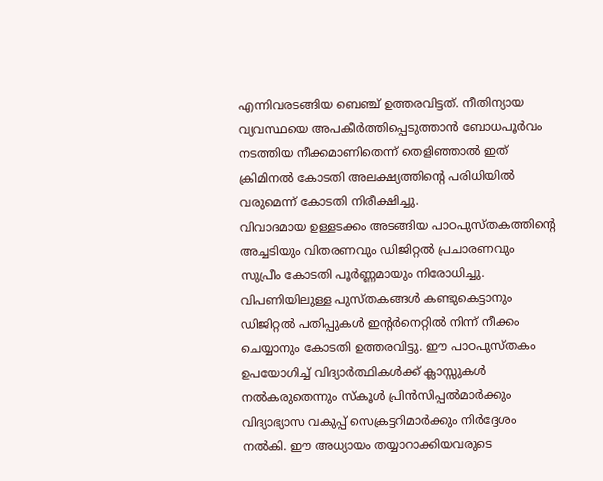എന്നിവരടങ്ങിയ ബെഞ്ച് ഉത്തരവിട്ടത്. നീതിന്യായ വ്യവസ്ഥയെ അപകീർത്തിപ്പെടുത്താൻ ബോധപൂർവം നടത്തിയ നീക്കമാണിതെന്ന് തെളിഞ്ഞാൽ ഇത് ക്രിമിനൽ കോടതി അലക്ഷ്യത്തിന്റെ പരിധിയിൽ വരുമെന്ന് കോടതി നിരീക്ഷിച്ചു.
വിവാദമായ ഉള്ളടക്കം അടങ്ങിയ പാഠപുസ്തകത്തിന്റെ അച്ചടിയും വിതരണവും ഡിജിറ്റൽ പ്രചാരണവും സുപ്രീം കോടതി പൂർണ്ണമായും നിരോധിച്ചു. വിപണിയിലുള്ള പുസ്തകങ്ങൾ കണ്ടുകെട്ടാനും ഡിജിറ്റൽ പതിപ്പുകൾ ഇന്റർനെറ്റിൽ നിന്ന് നീക്കം ചെയ്യാനും കോടതി ഉത്തരവിട്ടു. ഈ പാഠപുസ്തകം ഉപയോഗിച്ച് വിദ്യാർത്ഥികൾക്ക് ക്ലാസ്സുകൾ നൽകരുതെന്നും സ്കൂൾ പ്രിൻസിപ്പൽമാർക്കും വിദ്യാഭ്യാസ വകുപ്പ് സെക്രട്ടറിമാർക്കും നിർദ്ദേശം നൽകി. ഈ അധ്യായം തയ്യാറാക്കിയവരുടെ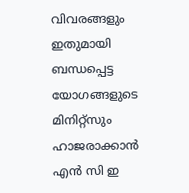വിവരങ്ങളും ഇതുമായി ബന്ധപ്പെട്ട യോഗങ്ങളുടെ മിനിറ്റ്സും ഹാജരാക്കാൻ എൻ സി ഇ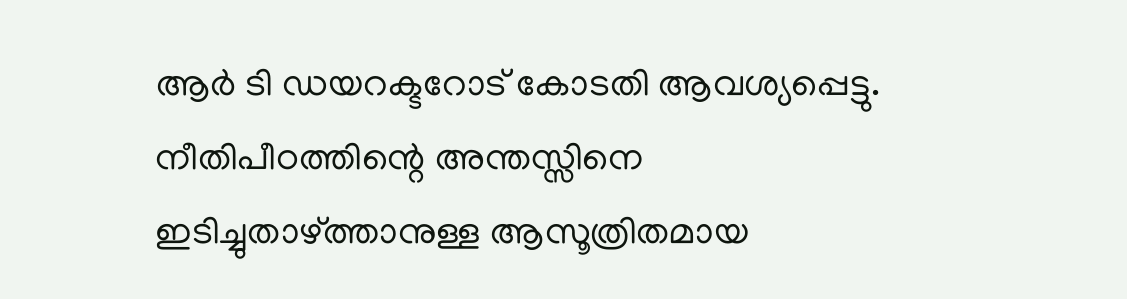ആർ ടി ഡയറക്ടറോട് കോടതി ആവശ്യപ്പെട്ടു.
നീതിപീഠത്തിന്റെ അന്തസ്സിനെ ഇടിച്ചുതാഴ്ത്താനുള്ള ആസൂത്രിതമായ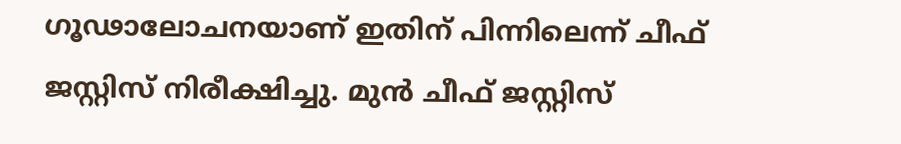ഗൂഢാലോചനയാണ് ഇതിന് പിന്നിലെന്ന് ചീഫ് ജസ്റ്റിസ് നിരീക്ഷിച്ചു. മുൻ ചീഫ് ജസ്റ്റിസ്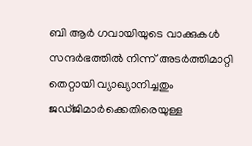ബി ആർ ഗവായിയുടെ വാക്കുകൾ സന്ദർഭത്തിൽ നിന്ന് അടർത്തിമാറ്റി തെറ്റായി വ്യാഖ്യാനിച്ചതും ജഡ്ജിമാർക്കെതിരെയുള്ള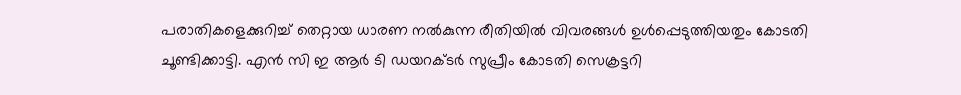പരാതികളെക്കുറിച്ച് തെറ്റായ ധാരണ നൽകുന്ന രീതിയിൽ വിവരങ്ങൾ ഉൾപ്പെടുത്തിയതും കോടതി ചൂണ്ടിക്കാട്ടി. എൻ സി ഇ ആർ ടി ഡയറക്ടർ സുപ്രീം കോടതി സെക്രട്ടറി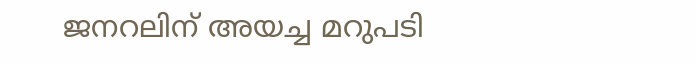ജനറലിന് അയച്ച മറുപടി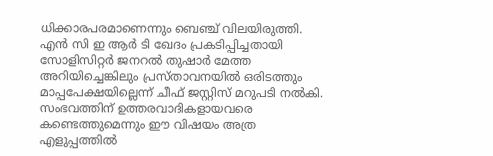ധിക്കാരപരമാണെന്നും ബെഞ്ച് വിലയിരുത്തി.
എൻ സി ഇ ആർ ടി ഖേദം പ്രകടിപ്പിച്ചതായി സോളിസിറ്റർ ജനറൽ തുഷാർ മേത്ത അറിയിച്ചെങ്കിലും പ്രസ്താവനയിൽ ഒരിടത്തും മാപ്പപേക്ഷയില്ലെന്ന് ചീഫ് ജസ്റ്റിസ് മറുപടി നൽകി. സംഭവത്തിന് ഉത്തരവാദികളായവരെ കണ്ടെത്തുമെന്നും ഈ വിഷയം അത്ര എളുപ്പത്തിൽ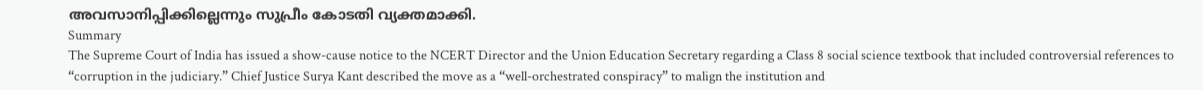അവസാനിപ്പിക്കില്ലെന്നും സുപ്രീം കോടതി വ്യക്തമാക്കി.
Summary
The Supreme Court of India has issued a show-cause notice to the NCERT Director and the Union Education Secretary regarding a Class 8 social science textbook that included controversial references to “corruption in the judiciary.” Chief Justice Surya Kant described the move as a “well-orchestrated conspiracy” to malign the institution and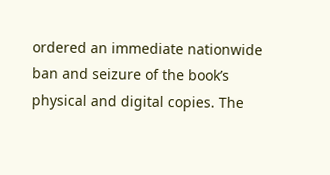ordered an immediate nationwide ban and seizure of the book’s physical and digital copies. The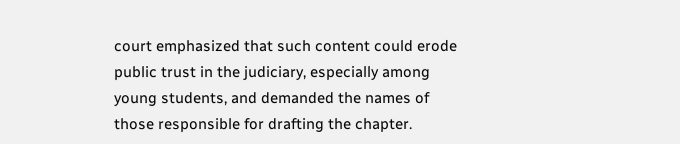court emphasized that such content could erode public trust in the judiciary, especially among young students, and demanded the names of those responsible for drafting the chapter.